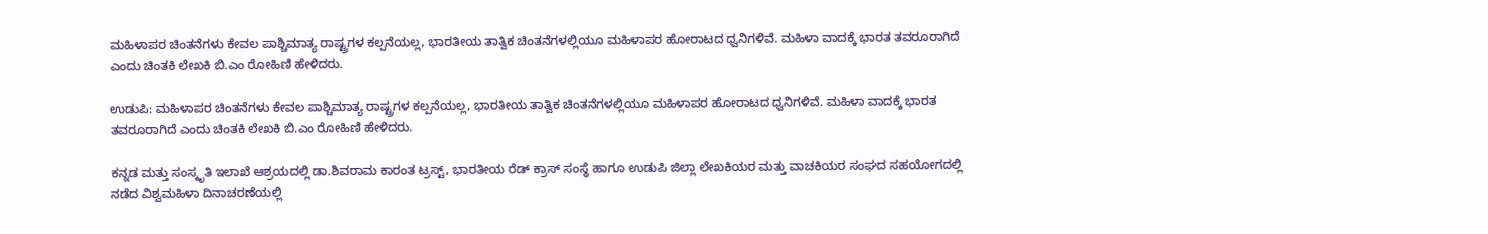ಮಹಿಳಾಪರ ಚಿಂತನೆಗಳು ಕೇವಲ ಪಾಶ್ಚಿಮಾತ್ಯ ರಾಷ್ಟ್ರಗಳ ಕಲ್ಪನೆಯಲ್ಲ, ಭಾರತೀಯ ತಾತ್ವಿಕ ಚಿಂತನೆಗಳಲ್ಲಿಯೂ ಮಹಿಳಾಪರ ಹೋರಾಟದ ಧ್ವನಿಗಳಿವೆ. ಮಹಿಳಾ ವಾದಕ್ಕೆ ಭಾರತ ತವರೂರಾಗಿದೆ ಎಂದು ಚಿಂತಕಿ ಲೇಖಕಿ ಬಿ.ಎಂ ರೋಹಿಣಿ ಹೇಳಿದರು.

ಉಡುಪಿ: ಮಹಿಳಾಪರ ಚಿಂತನೆಗಳು ಕೇವಲ ಪಾಶ್ಚಿಮಾತ್ಯ ರಾಷ್ಟ್ರಗಳ ಕಲ್ಪನೆಯಲ್ಲ, ಭಾರತೀಯ ತಾತ್ವಿಕ ಚಿಂತನೆಗಳಲ್ಲಿಯೂ ಮಹಿಳಾಪರ ಹೋರಾಟದ ಧ್ವನಿಗಳಿವೆ. ಮಹಿಳಾ ವಾದಕ್ಕೆ ಭಾರತ ತವರೂರಾಗಿದೆ ಎಂದು ಚಿಂತಕಿ ಲೇಖಕಿ ಬಿ.ಎಂ ರೋಹಿಣಿ ಹೇಳಿದರು.

ಕನ್ನಡ ಮತ್ತು ಸಂಸ್ಕೃತಿ ಇಲಾಖೆ ಆಶ್ರಯದಲ್ಲಿ ಡಾ.ಶಿವರಾಮ ಕಾರಂತ ಟ್ರಸ್ಟ್, ಭಾರತೀಯ ರೆಡ್ ಕ್ರಾಸ್ ಸಂಸ್ಥೆ ಹಾಗೂ ಉಡುಪಿ ಜಿಲ್ಲಾ ಲೇಖಕಿಯರ ಮತ್ತು ವಾಚಕಿಯರ ಸಂಘದ ಸಹಯೋಗದಲ್ಲಿ ನಡೆದ ವಿಶ್ವಮಹಿಳಾ ದಿನಾಚರಣೆಯಲ್ಲಿ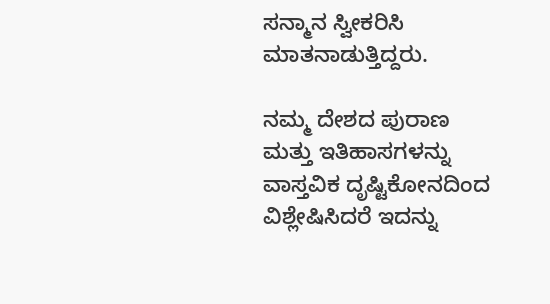ಸನ್ಮಾನ ಸ್ವೀಕರಿಸಿ ಮಾತನಾಡುತ್ತಿದ್ದರು.

ನಮ್ಮ ದೇಶದ ಪುರಾಣ ಮತ್ತು ಇತಿಹಾಸಗಳನ್ನು ವಾಸ್ತವಿಕ ದೃಷ್ಟಿಕೋನದಿಂದ ವಿಶ್ಲೇಷಿಸಿದರೆ ಇದನ್ನು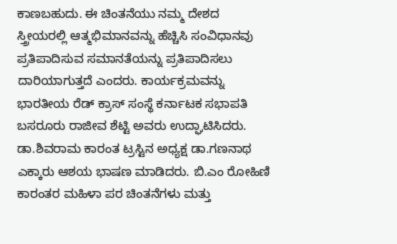ಕಾಣಬಹುದು. ಈ ಚಿಂತನೆಯು ನಮ್ಮ ದೇಶದ ಸ್ತ್ರೀಯರಲ್ಲಿ ಆತ್ಮಭಿಮಾನವನ್ನು ಹೆಚ್ಚಿಸಿ ಸಂವಿಧಾನವು ಪ್ರತಿಪಾದಿಸುವ ಸಮಾನತೆಯನ್ನು ಪ್ರತಿಪಾದಿಸಲು ದಾರಿಯಾಗುತ್ತದೆ ಎಂದರು. ಕಾರ್ಯಕ್ರಮವನ್ನು ಭಾರತೀಯ ರೆಡ್ ಕ್ರಾಸ್ ಸಂಸ್ಥೆ ಕರ್ನಾಟಕ ಸಭಾಪತಿ ಬಸರೂರು ರಾಜೀವ ಶೆಟ್ಟಿ ಅವರು ಉದ್ಘಾಟಿಸಿದರು. ಡಾ.ಶಿವರಾಮ ಕಾರಂತ ಟ್ರಸ್ಟಿನ ಅಧ್ಯಕ್ಷ ಡಾ.ಗಣನಾಥ ಎಕ್ಕಾರು ಆಶಯ ಭಾಷಣ ಮಾಡಿದರು. ಬಿ.ಎಂ ರೋಹಿಣಿ ಕಾರಂತರ ಮಹಿಳಾ ಪರ ಚಿಂತನೆಗಳು ಮತ್ತು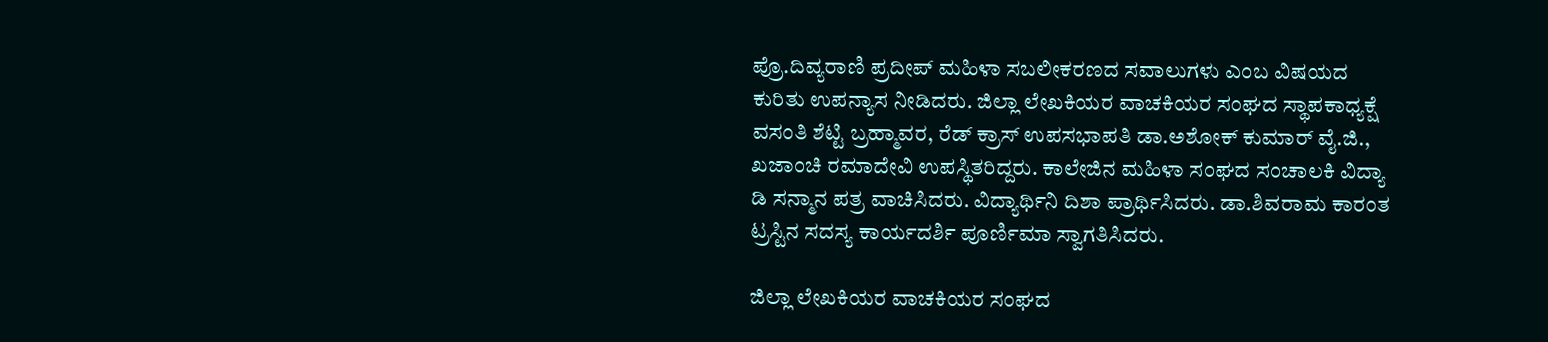ಪ್ರೊ.ದಿವ್ಯರಾಣಿ ಪ್ರದೀಪ್ ಮಹಿಳಾ ಸಬಲೀಕರಣದ ಸವಾಲುಗಳು ಎಂಬ ವಿಷಯದ ಕುರಿತು ಉಪನ್ಯಾಸ ನೀಡಿದರು. ಜಿಲ್ಲಾ ಲೇಖಕಿಯರ ವಾಚಕಿಯರ ಸಂಘದ ಸ್ಥಾಪಕಾಧ್ಯಕ್ಷೆ ವಸಂತಿ ಶೆಟ್ಟಿ ಬ್ರಹ್ಮಾವರ, ರೆಡ್ ಕ್ರಾಸ್ ಉಪಸಭಾಪತಿ ಡಾ.ಅಶೋಕ್ ಕುಮಾರ್ ವೈ.ಜಿ., ಖಜಾಂಚಿ ರಮಾದೇವಿ ಉಪಸ್ಥಿತರಿದ್ದರು. ಕಾಲೇಜಿನ ಮಹಿಳಾ ಸಂಘದ ಸಂಚಾಲಕಿ ವಿದ್ಯಾ ಡಿ ಸನ್ಮಾನ ಪತ್ರ ವಾಚಿಸಿದರು. ವಿದ್ಯಾರ್ಥಿನಿ ದಿಶಾ ಪ್ರಾರ್ಥಿಸಿದರು. ಡಾ.ಶಿವರಾಮ ಕಾರಂತ ಟ್ರಸ್ಟಿನ ಸದಸ್ಯ ಕಾರ್ಯದರ್ಶಿ ಪೂರ್ಣಿಮಾ ಸ್ವಾಗತಿಸಿದರು.

ಜಿಲ್ಲಾ ಲೇಖಕಿಯರ ವಾಚಕಿಯರ ಸಂಘದ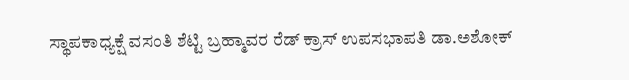ಸ್ಥಾಪಕಾಧ್ಯಕ್ಷೆ ವಸಂತಿ ಶೆಟ್ಟಿ ಬ್ರಹ್ಮಾವರ ರೆಡ್ ಕ್ರಾಸ್ ಉಪಸಭಾಪತಿ ಡಾ.ಅಶೋಕ್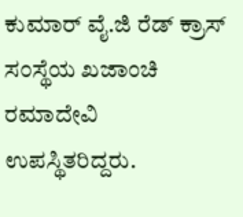ಕುಮಾರ್ ವೈ.ಜಿ ರೆಡ್ ಕ್ರಾಸ್ ಸಂಸ್ಥೆಯ ಖಜಾಂಚಿ ರಮಾದೇವಿ ಉಪಸ್ಥಿತರಿದ್ದರು.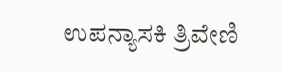ಉಪನ್ಯಾಸಕಿ ತ್ರಿವೇಣಿ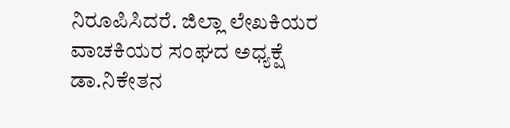ನಿರೂಪಿಸಿದರೆ. ಜಿಲ್ಲಾ ಲೇಖಕಿಯರ ವಾಚಕಿಯರ ಸಂಘದ ಅಧ್ಯಕ್ಷೆ ಡಾ.ನಿಕೇತನ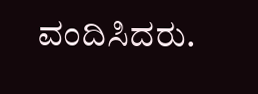ವಂದಿಸಿದರು.